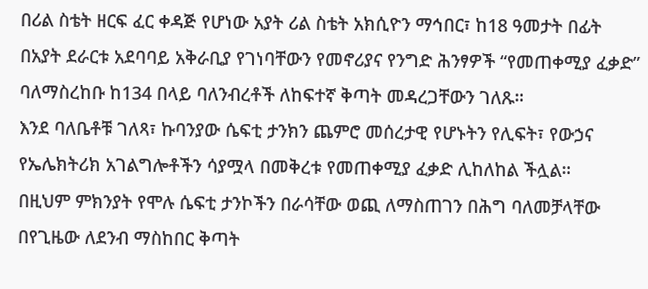በሪል ስቴት ዘርፍ ፈር ቀዳጅ የሆነው አያት ሪል ስቴት አክሲዮን ማኅበር፣ ከ18 ዓመታት በፊት በአያት ደራርቱ አደባባይ አቅራቢያ የገነባቸውን የመኖሪያና የንግድ ሕንፃዎች “የመጠቀሚያ ፈቃድ” ባለማስረከቡ ከ134 በላይ ባለንብረቶች ለከፍተኛ ቅጣት መዳረጋቸውን ገለጹ።
እንደ ባለቤቶቹ ገለጻ፣ ኩባንያው ሴፍቲ ታንክን ጨምሮ መሰረታዊ የሆኑትን የሊፍት፣ የውኃና የኤሌክትሪክ አገልግሎቶችን ሳያሟላ በመቅረቱ የመጠቀሚያ ፈቃድ ሊከለከል ችሏል።
በዚህም ምክንያት የሞሉ ሴፍቲ ታንኮችን በራሳቸው ወጪ ለማስጠገን በሕግ ባለመቻላቸው በየጊዜው ለደንብ ማስከበር ቅጣት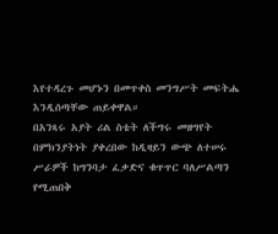እየተዳረጉ መሆኑን በመጥቀስ መንግሥት መፍትሔ እንዲሰጣቸው ጠይቀዋል።
በአንጻሩ አያት ሪል ስቴት ለችግሩ መዘግየት በምክንያትነት ያቀረበው ከዲዛይን ውጭ ለተሠሩ ሥራዎች ከግንባታ ፈቃድና ቁጥጥር ባለሥልጣን የሚጠበቅ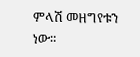ምላሽ መዘግየቱን ነው።